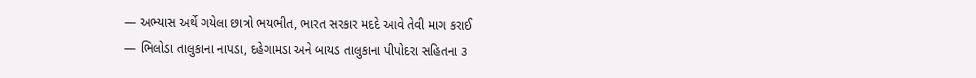— અભ્યાસ અર્થે ગયેલા છાત્રો ભયભીત, ભારત સરકાર મદદે આવે તેવી માગ કરાઈ
— ભિલોડા તાલુકાના નાપડા, દહેગામડા અને બાયડ તાલુકાના પીપોદરા સહિતના ૩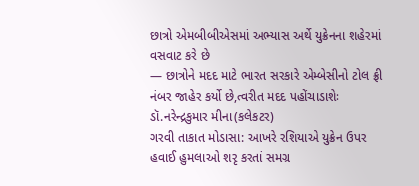છાત્રો એમબીબીએસમાં અભ્યાસ અર્થે યુક્રેનના શહેરમાં વસવાટ કરે છે
— છાત્રોને મદદ માટે ભારત સરકારે એમ્બેસીનો ટોલ ફ્રી નંબર જાહેર કર્યો છે,ત્વરીત મદદ પહોંચાડાશેઃ ડૉ.નરેન્દ્રકુમાર મીના(કલેકટર)
ગરવી તાકાત મોડાસા: આખરે રશિયાએ યુક્રેન ઉપર હવાઈ હુમલાઓ શરૃ કરતાં સમગ્ર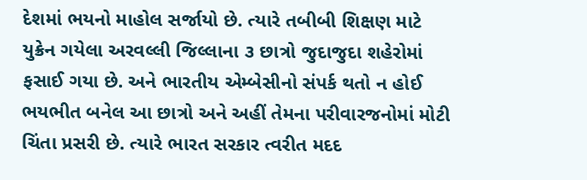દેશમાં ભયનો માહોલ સર્જાયો છે. ત્યારે તબીબી શિક્ષણ માટે યુક્રેન ગયેલા અરવલ્લી જિલ્લાના ૩ છાત્રો જુદાજુદા શહેરોમાં ફસાઈ ગયા છે. અને ભારતીય એમ્બેસીનો સંપર્ક થતો ન હોઈ ભયભીત બનેલ આ છાત્રો અને અહીં તેમના પરીવારજનોમાં મોટી ચિંતા પ્રસરી છે. ત્યારે ભારત સરકાર ત્વરીત મદદ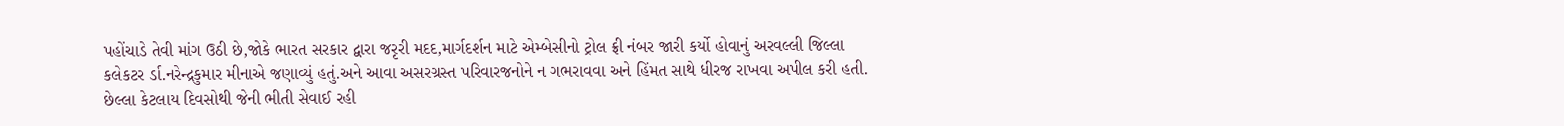પહોંચાડે તેવી માંગ ઉઠી છે,જોકે ભારત સરકાર દ્વારા જરૃરી મદદ,માર્ગદર્શન માટે એમ્બેસીનો ટ્રોલ ફ્રી નંબર જારી કર્યો હોવાનું અરવલ્લી જિલ્લા કલેકટર ર્ડા.નરેન્દ્રકુમાર મીનાએ જણાવ્યું હતું.અને આવા અસરગ્રસ્ત પરિવારજનોને ન ગભરાવવા અને હિંમત સાથે ધીરજ રાખવા અપીલ કરી હતી.
છેલ્લા કેટલાય દિવસોથી જેની ભીતી સેવાઈ રહી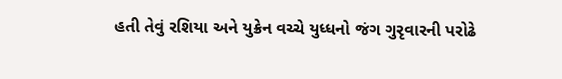હતી તેવું રશિયા અને યુક્રેન વચ્ચે યુધ્ધનો જંગ ગુરૃવારની પરોઢે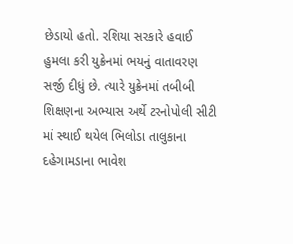છેડાયો હતો. રશિયા સરકારે હવાઈ હુમલા કરી યુક્રેનમાં ભયનું વાતાવરણ સર્જી દીધું છે. ત્યારે યુક્રેનમાં તબીબી શિક્ષણના અભ્યાસ અર્થે ટરનોપોલી સીટી માં સ્થાઈ થયેલ ભિલોડા તાલુકાના દહેગામડાના ભાવેશ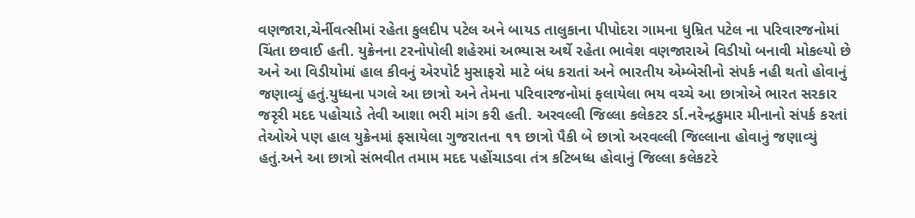વણજારા,ચેર્નીવત્સીમાં રહેતા કુલદીપ પટેલ અને બાયડ તાલુકાના પીપોદરા ગામના ધુમ્રિત પટેલ ના પરિવારજનોમાં ચિંતા છવાઈ હતી. યુક્રેનના ટરનોપોલી શહેરમાં અભ્યાસ અર્થે રહેતા ભાવેશ વણજારાએ વિડીયો બનાવી મોકલ્યો છે
અને આ વિડીયોમાં હાલ કીવનું એરપોર્ટ મુસાફરો માટે બંધ કરાતાં અને ભારતીય એમ્બેસીનો સંપર્ક નહી થતો હોવાનું જણાવ્યું હતું.યુધ્ધના પગલે આ છાત્રો અને તેમના પરિવારજનોમાં ફલાયેલા ભય વચ્ચે આ છાત્રોએ ભારત સરકાર જરૃરી મદદ પહોચાડે તેવી આશા ભરી માંગ કરી હતી. અરવલ્લી જિલ્લા કલેકટર ર્ડા.નરેન્દ્રકુમાર મીનાનો સંપર્ક કરતાં તેઓએ પણ હાલ યુક્રેનમાં ફસાયેલા ગુજરાતના ૧૧ છાત્રો પૈકી બે છાત્રો અરવલ્લી જિલ્લાના હોવાનું જણાવ્યું હતું.અને આ છાત્રો સંભવીત તમામ મદદ પહોંચાડવા તંત્ર કટિબધ્ધ હોવાનું જિલ્લા કલેકટરે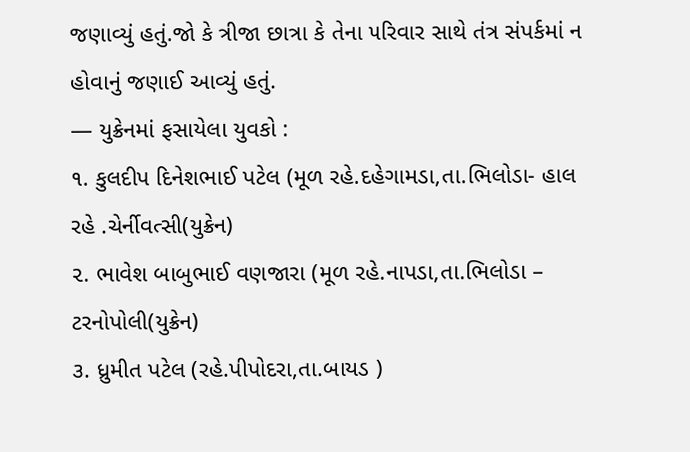જણાવ્યું હતું.જો કે ત્રીજા છાત્રા કે તેના ૫રિવાર સાથે તંત્ર સંપર્કમાં ન હોવાનું જણાઈ આવ્યું હતું.
— યુક્રેનમાં ફસાયેલા યુવકો :
૧. કુલદીપ દિનેશભાઈ પટેલ (મૂળ રહે.દહેગામડા,તા.ભિલોડા- હાલ રહે .ચેર્નીવત્સી(યુક્રેન)
૨. ભાવેશ બાબુભાઈ વણજારા (મૂળ રહે.નાપડા,તા.ભિલોડા – ટરનોપોલી(યુક્રેન)
૩. ધ્રુમીત પટેલ (રહે.પીપોદરા,તા.બાયડ )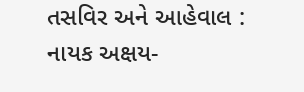તસવિર અને આહેવાલ : નાયક અક્ષય-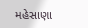મહેસાણા